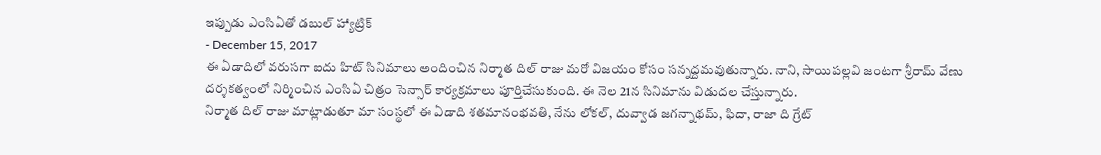ఇప్పుడు ఎంసిఏతో డబుల్ హ్యాట్రిక్
- December 15, 2017
ఈ ఏడాదిలో వరుసగా ఐదు హిట్ సినిమాలు అందించిన నిర్మాత దిల్ రాజు మరో విజయం కోసం సన్నద్దమవుతున్నారు. నాని, సాయిపల్లవి జంటగా శ్రీరామ్ వేణు దర్శకత్వంలో నిర్మించిన ఎంసిఏ చిత్రం సెన్సార్ కార్యక్రమాలు పూర్తిచేసుకుంది. ఈ నెల 21న సినిమాను విడుదల చేస్తున్నారు.
నిర్మాత దిల్ రాజు మాట్లాడుతూ మా సంస్థలో ఈ ఏడాది శతమానంభవతి, నేను లోకల్, దువ్వాడ జగన్నాథమ్, ఫిదా, రాజా ది గ్రేట్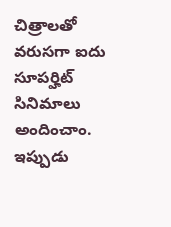చిత్రాలతో వరుసగా ఐదు సూపర్హిట్ సినిమాలు అందించాం. ఇప్పుడు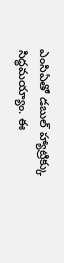ఎంసిఏతో డబుల్ హ్యాట్రిక్కు సిద్ధమయ్యాం. ఈ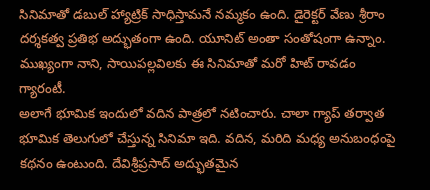సినిమాతో డబుల్ హ్యాట్రిక్ సాధిస్తామనే నమ్మకం ఉంది. డైరెక్టర్ వేణు శ్రీరాం దర్శకత్వ ప్రతిభ అద్భుతంగా ఉంది. యూనిట్ అంతా సంతోషంగా ఉన్నాం. ముఖ్యంగా నాని, సాయిపల్లవిలకు ఈ సినిమాతో మరో హిట్ రావడం గ్యారంటీ.
అలాగే భూమిక ఇందులో వదిన పాత్రలో నటించారు. చాలా గ్యాప్ తర్వాత భూమిక తెలుగులో చేస్తున్న సినిమా ఇది. వదిన, మరిది మధ్య అనుబంధంపై కథనం ఉంటుంది. దేవిశ్రీప్రసాద్ అద్భుతమైన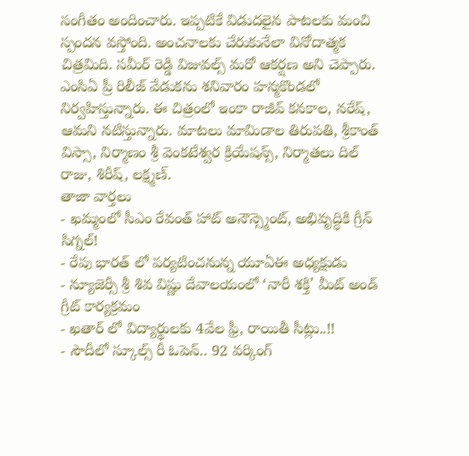సంగీతం అందించారు. ఇప్పటికే విడుదలైన పాటలకు మంచి స్పందన వస్తోంది. అంచనాలకు చేరుకునేలా వినోదాత్మక చిత్రమిది. సమీర్ రెడ్డి విజువల్స్ మరో ఆకర్షణ అని చెప్పారు. ఎంసిఏ ప్రీ రిలీజ్ వేడుకను శనివారం హన్మకొండలో నిర్వహిస్తున్నారు. ఈ చిత్రంలో ఇంకా రాజీవ్ కనకాల, నరేష్, ఆమని నటిస్తున్నారు. మాటలు మామిడాల తిరుపతి, శ్రీకాంత్ విస్సా, నిర్మాణం శ్రీ వెంకటేశ్వర క్రియేషన్స్, నిర్మాతలు దిల్ రాజు, శిరీష్, లక్ష్మణ్.
తాజా వార్తలు
- ఖమ్మంలో సీఎం రేవంత్ హాట్ అనౌన్స్మెంట్, అభివృద్ధికి గ్రీన్ సిగ్నల్!
- రేపు భారత్ లో పర్యటించనున్న యూఏఈ అధ్యక్షుడు
- న్యూజెర్సీ శ్రీ శివ విష్ణు దేవాలయంలో ‘నారీ శక్తి’ మీట్ అండ్ గ్రీట్ కార్యక్రమం
- ఖతార్ లో విద్యార్థులకు 4వేల ఫ్రీ, రాయితీ సీట్లు..!!
- సౌదీలో స్కూల్స్ రీ ఓపెన్.. 92 వర్కింగ్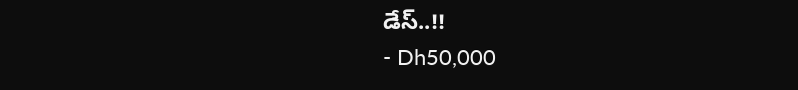డేస్..!!
- Dh50,000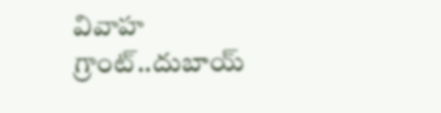వివాహ గ్రాంట్..దుబాయ్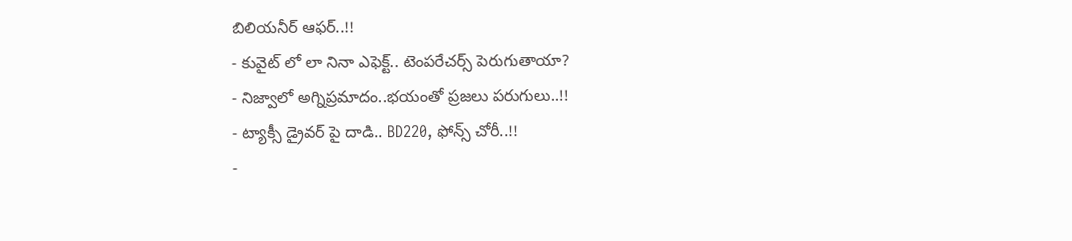బిలియనీర్ ఆఫర్..!!
- కువైట్ లో లా నినా ఎఫెక్ట్.. టెంపరేచర్స్ పెరుగుతాయా?
- నిజ్వాలో అగ్నిప్రమాదం..భయంతో ప్రజలు పరుగులు..!!
- ట్యాక్సీ డ్రైవర్ పై దాడి.. BD220, ఫోన్స్ చోరీ..!!
-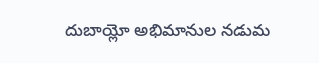దుబాయ్లో అభిమానుల నడుమ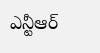ఎన్టీఆర్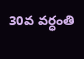30వ వర్ధంతి